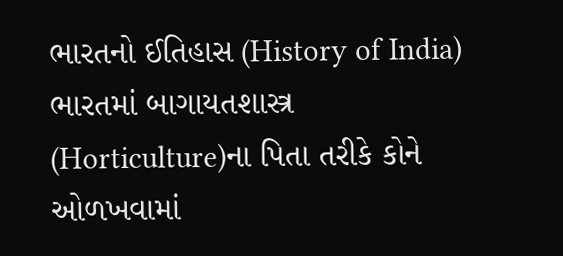ભારતનો ઈતિહાસ (History of India)
ભારતમાં બાગાયતશાસ્ત્ર (Horticulture)ના પિતા તરીકે કોને ઓળખવામાં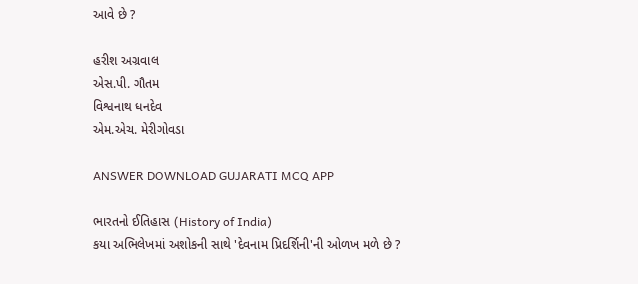આવે છે ?

હરીશ અગ્રવાલ
એસ.પી. ગૌતમ
વિશ્વનાથ ધનદેવ
એમ.એચ‌. મેરીગોવડા

ANSWER DOWNLOAD GUJARATI MCQ APP

ભારતનો ઈતિહાસ (History of India)
કયા અભિલેખમાં અશોકની સાથે 'દેવનામ પ્રિદર્શિની'ની ઓળખ મળે છે ?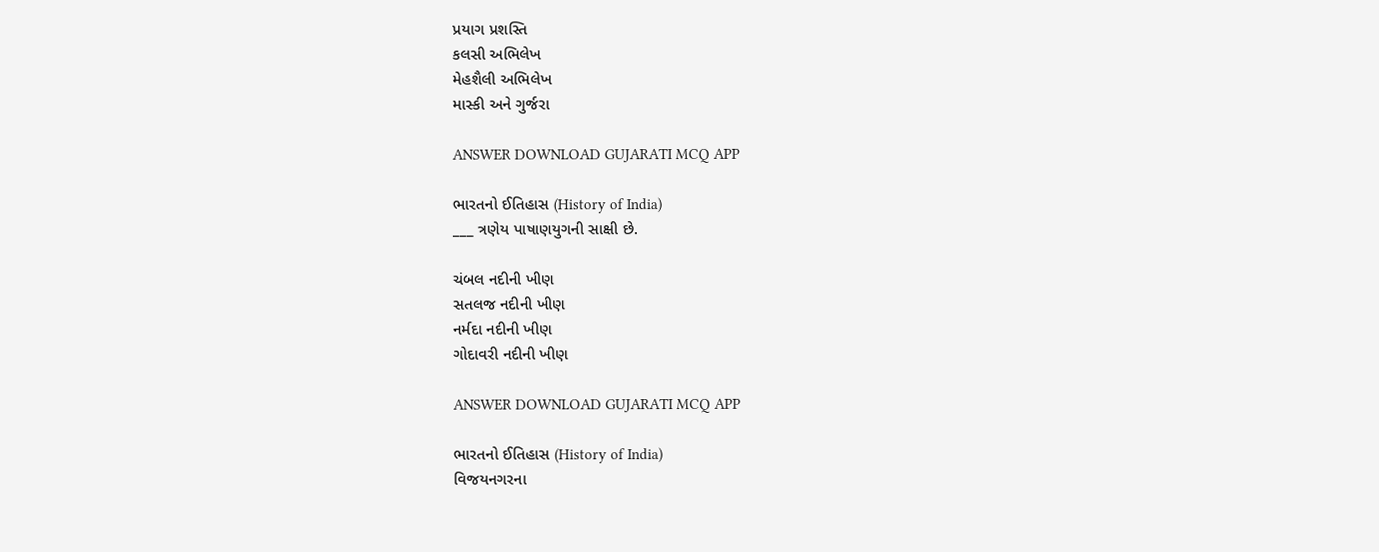પ્રયાગ પ્રશસ્તિ
કલસી અભિલેખ
મેહશૈલી અભિલેખ
માસ્કી અને ગુર્જરા

ANSWER DOWNLOAD GUJARATI MCQ APP

ભારતનો ઈતિહાસ (History of India)
___ ત્રણેય પાષાણયુગની સાક્ષી છે.

ચંબલ નદીની ખીણ
સતલજ નદીની ખીણ
નર્મદા નદીની ખીણ
ગોદાવરી નદીની ખીણ

ANSWER DOWNLOAD GUJARATI MCQ APP

ભારતનો ઈતિહાસ (History of India)
વિજયનગરના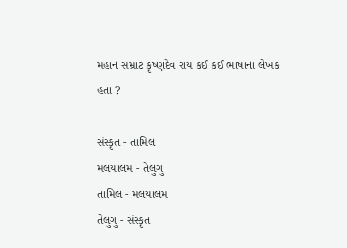મહાન સમ્રાટ કૃષ્ણદેવ રાય કઈ કઈ ભાષાના લેખક હતા ?

સંસ્કૃત - તામિલ
મલયાલમ - તેલુગુ
તામિલ - મલયાલમ
તેલુગુ - સંસ્કૃત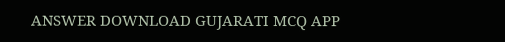ANSWER DOWNLOAD GUJARATI MCQ APP